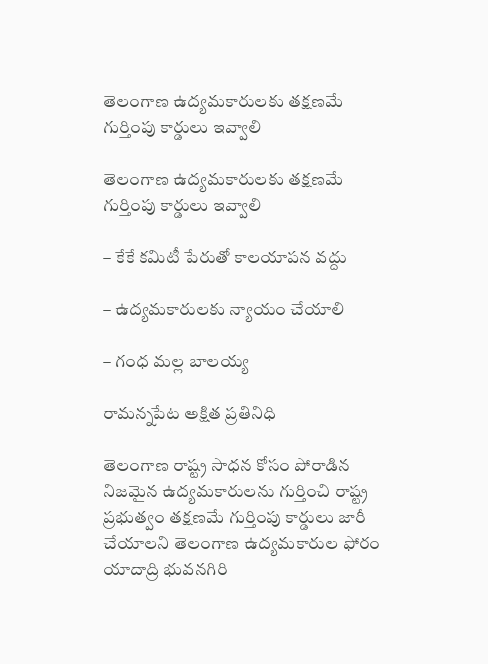తెలంగాణ ఉద్యమకారులకు తక్షణమే గుర్తింపు కార్డులు ఇవ్వాలి

తెలంగాణ ఉద్యమకారులకు తక్షణమే గుర్తింపు కార్డులు ఇవ్వాలి

– కేకే కమిటీ పేరుతో కాలయాపన వద్దు

– ఉద్యమకారులకు న్యాయం చేయాలి

– గంధ మల్ల బాలయ్య

రామన్నపేట అక్షిత ప్రతినిధి

తెలంగాణ రాష్ట్ర సాధన కోసం పోరాడిన నిజమైన ఉద్యమకారులను గుర్తించి రాష్ట్ర ప్రభుత్వం తక్షణమే గుర్తింపు కార్డులు జారీ చేయాలని తెలంగాణ ఉద్యమకారుల ఫోరం యాదాద్రి భువనగిరి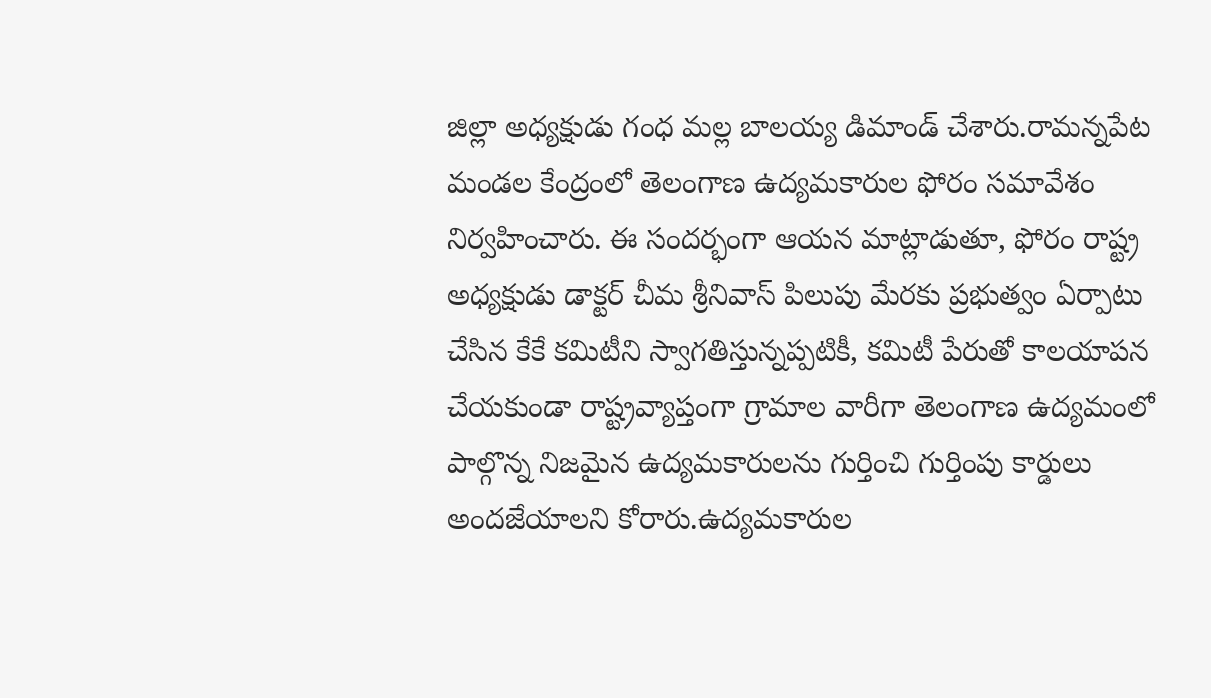జిల్లా అధ్యక్షుడు గంధ మల్ల బాలయ్య డిమాండ్ చేశారు.రామన్నపేట మండల కేంద్రంలో తెలంగాణ ఉద్యమకారుల ఫోరం సమావేశం నిర్వహించారు. ఈ సందర్భంగా ఆయన మాట్లాడుతూ, ఫోరం రాష్ట్ర అధ్యక్షుడు డాక్టర్ చీమ శ్రీనివాస్ పిలుపు మేరకు ప్రభుత్వం ఏర్పాటు చేసిన కేకే కమిటీని స్వాగతిస్తున్నప్పటికీ, కమిటీ పేరుతో కాలయాపన చేయకుండా రాష్ట్రవ్యాప్తంగా గ్రామాల వారీగా తెలంగాణ ఉద్యమంలో పాల్గొన్న నిజమైన ఉద్యమకారులను గుర్తించి గుర్తింపు కార్డులు అందజేయాలని కోరారు.ఉద్యమకారుల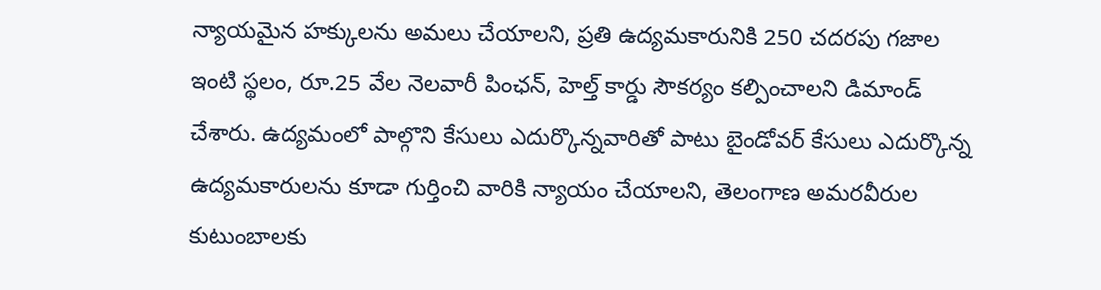న్యాయమైన హక్కులను అమలు చేయాలని, ప్రతి ఉద్యమకారునికి 250 చదరపు గజాల ఇంటి స్థలం, రూ.25 వేల నెలవారీ పింఛన్, హెల్త్ కార్డు సౌకర్యం కల్పించాలని డిమాండ్ చేశారు. ఉద్యమంలో పాల్గొని కేసులు ఎదుర్కొన్నవారితో పాటు బైండోవర్ కేసులు ఎదుర్కొన్న ఉద్యమకారులను కూడా గుర్తించి వారికి న్యాయం చేయాలని, తెలంగాణ అమరవీరుల కుటుంబాలకు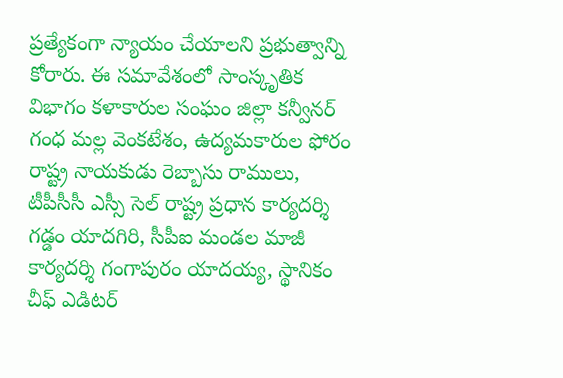ప్రత్యేకంగా న్యాయం చేయాలని ప్రభుత్వాన్ని కోరారు. ఈ సమావేశంలో సాంస్కృతిక విభాగం కళాకారుల సంఘం జిల్లా కన్వీనర్ గంధ మల్ల వెంకటేశం, ఉద్యమకారుల ఫోరం రాష్ట్ర నాయకుడు రెబ్బాసు రాములు, టీపీసీసీ ఎస్సీ సెల్ రాష్ట్ర ప్రధాన కార్యదర్శి గడ్డం యాదగిరి, సీపీఐ మండల మాజీ కార్యదర్శి గంగాపురం యాదయ్య, స్థానికం చీఫ్ ఎడిటర్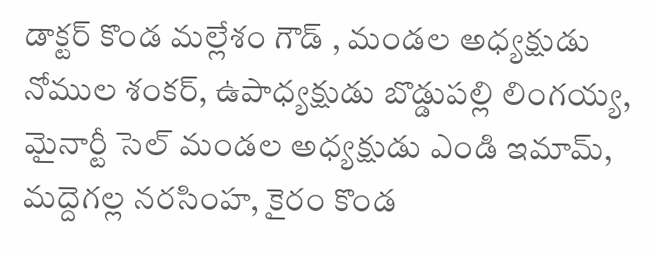డాక్టర్ కొండ మల్లేశం గౌడ్ , మండల అధ్యక్షుడు నోముల శంకర్, ఉపాధ్యక్షుడు బొడ్డుపల్లి లింగయ్య, మైనార్టీ సెల్ మండల అధ్యక్షుడు ఎండి ఇమామ్, మద్దెగల్ల నరసింహ, కైరం కొండ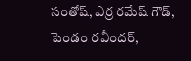సంతోష్, ఎర్ర రమేష్ గౌడ్, పెండం రవీందర్,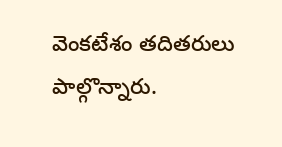వెంకటేశం తదితరులు పాల్గొన్నారు.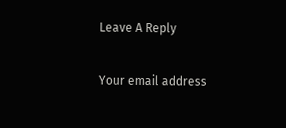Leave A Reply

Your email address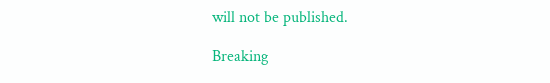will not be published.

Breaking